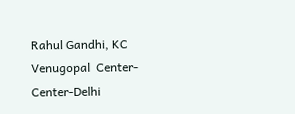Rahul Gandhi, KC Venugopal  Center-Center-Delhi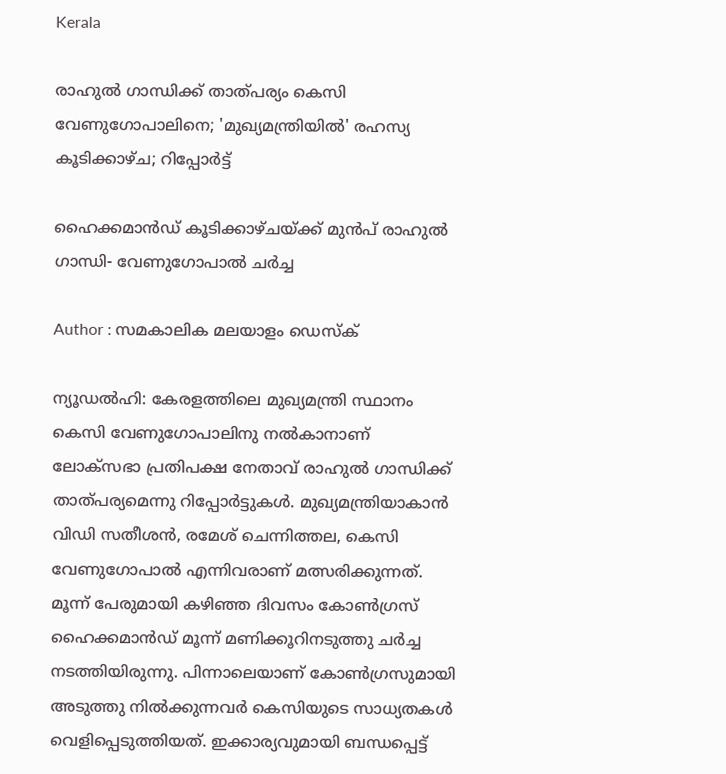Kerala

രാഹുല്‍ ഗാന്ധിക്ക് താത്പര്യം കെസി വേണുഗോപാലിനെ; 'മുഖ്യമന്ത്രിയില്‍' രഹസ്യ കൂടിക്കാഴ്ച; റിപ്പോര്‍ട്ട്

ഹൈക്കമാന്‍ഡ് കൂടിക്കാഴ്ചയ്ക്ക് മുന്‍പ് രാഹുല്‍ ഗാന്ധി- വേണുഗോപാല്‍ ചര്‍ച്ച

Author : സമകാലിക മലയാളം ഡെസ്ക്

ന്യൂഡല്‍ഹി: കേരളത്തിലെ മുഖ്യമന്ത്രി സ്ഥാനം കെസി വേണുഗോപാലിനു നല്‍കാനാണ് ലോക്‌സഭാ പ്രതിപക്ഷ നേതാവ് രാഹുല്‍ ഗാന്ധിക്ക് താത്പര്യമെന്നു റിപ്പോര്‍ട്ടുകള്‍. മുഖ്യമന്ത്രിയാകാന്‍ വിഡി സതീശന്‍, രമേശ് ചെന്നിത്തല, കെസി വേണുഗോപാല്‍ എന്നിവരാണ് മത്സരിക്കുന്നത്. മൂന്ന് പേരുമായി കഴിഞ്ഞ ദിവസം കോണ്‍ഗ്രസ് ഹൈക്കമാന്‍ഡ് മൂന്ന് മണിക്കൂറിനടുത്തു ചര്‍ച്ച നടത്തിയിരുന്നു. പിന്നാലെയാണ് കോണ്‍ഗ്രസുമായി അടുത്തു നില്‍ക്കുന്നവര്‍ കെസിയുടെ സാധ്യതകള്‍ വെളിപ്പെടുത്തിയത്. ഇക്കാര്യവുമായി ബന്ധപ്പെട്ട്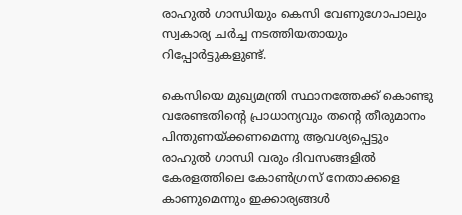രാഹുല്‍ ഗാന്ധിയും കെസി വേണുഗോപാലും സ്വകാര്യ ചര്‍ച്ച നടത്തിയതായും റിപ്പോര്‍ട്ടുകളുണ്ട്.

കെസിയെ മുഖ്യമന്ത്രി സ്ഥാനത്തേക്ക് കൊണ്ടു വരേണ്ടതിന്റെ പ്രാധാന്യവും തന്റെ തീരുമാനം പിന്തുണയ്ക്കണമെന്നു ആവശ്യപ്പെട്ടും രാഹുല്‍ ഗാന്ധി വരും ദിവസങ്ങളില്‍ കേരളത്തിലെ കോണ്‍ഗ്രസ് നേതാക്കളെ കാണുമെന്നും ഇക്കാര്യങ്ങള്‍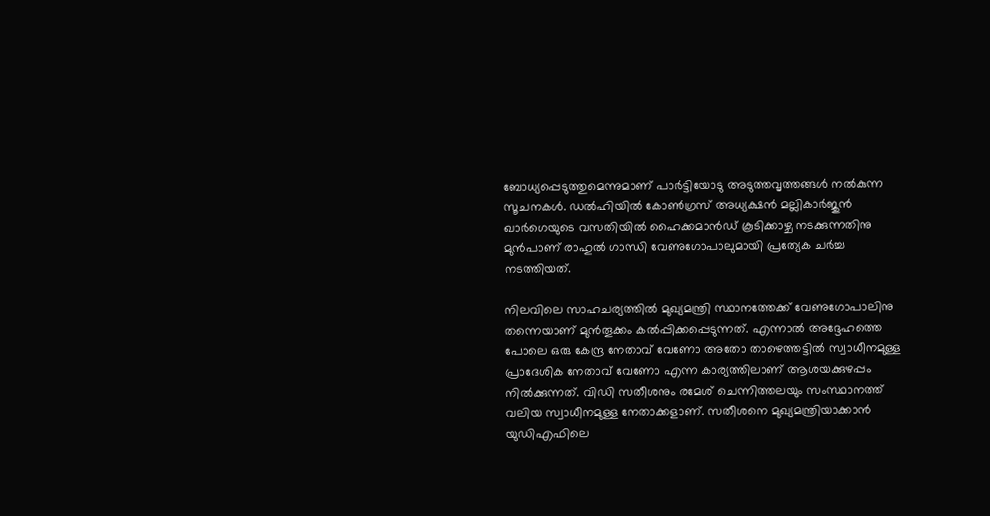ബോധ്യപ്പെടുത്തുമെന്നുമാണ് പാര്‍ട്ടിയോടു അടുത്തവൃത്തങ്ങള്‍ നല്‍കുന്ന സൂചനകള്‍. ഡല്‍ഹിയില്‍ കോണ്‍ഗ്രസ് അധ്യക്ഷന്‍ മല്ലികാര്‍ജുന്‍ ഖാര്‍ഗെയുടെ വസതിയില്‍ ഹൈക്കമാന്‍ഡ് കൂടിക്കാഴ്ച നടക്കുന്നതിനു മുന്‍പാണ് രാഹുല്‍ ഗാന്ധി വേണുഗോപാലുമായി പ്രത്യേക ചര്‍ച്ച നടത്തിയത്.

നിലവിലെ സാഹചര്യത്തില്‍ മുഖ്യമന്ത്രി സ്ഥാനത്തേക്ക് വേണുഗോപാലിനു തന്നെയാണ് മുന്‍തൂക്കം കല്‍പ്പിക്കപ്പെടുന്നത്. എന്നാല്‍ അദ്ദേഹത്തെ പോലെ ഒരു കേന്ദ്ര നേതാവ് വേണോ അതോ താഴെത്തട്ടില്‍ സ്വാധീനമുള്ള പ്രാദേശിക നേതാവ് വേണോ എന്ന കാര്യത്തിലാണ് ആശയക്കുഴപ്പം നില്‍ക്കുന്നത്. വിഡി സതീശനും രമേശ് ചെന്നിത്തലയും സംസ്ഥാനത്ത് വലിയ സ്വാധീനമുള്ള നേതാക്കളാണ്. സതീശനെ മുഖ്യമന്ത്രിയാക്കാന്‍ യുഡിഎഫിലെ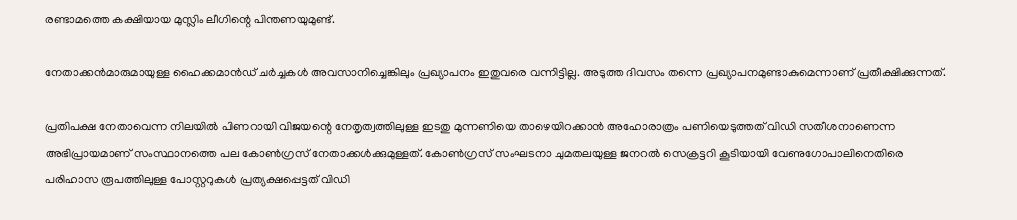രണ്ടാമത്തെ കക്ഷിയായ മുസ്ലിം ലീഗിന്റെ പിന്തണയുമുണ്ട്.

നേതാക്കന്‍മാരുമായുള്ള ഹൈക്കമാന്‍ഡ് ചര്‍ച്ചകള്‍ അവസാനിച്ചെങ്കിലും പ്രഖ്യാപനം ഇതുവരെ വന്നിട്ടില്ല. അടുത്ത ദിവസം തന്നെ പ്രഖ്യാപനമുണ്ടാകുമെന്നാണ് പ്രതീക്ഷിക്കുന്നത്.

പ്രതിപക്ഷ നേതാവെന്ന നിലയില്‍ പിണറായി വിജയന്റെ നേതൃത്വത്തിലുള്ള ഇടതു മുന്നണിയെ താഴെയിറക്കാന്‍ അഹോരാത്രം പണിയെടുത്തത് വിഡി സതീശനാണെന്ന അഭിപ്രായമാണ് സംസ്ഥാനത്തെ പല കോണ്‍ഗ്രസ് നേതാക്കള്‍ക്കുമുള്ളത്. കോണ്‍ഗ്രസ് സംഘടനാ ചുമതലയുള്ള ജനറല്‍ സെക്രട്ടറി കൂടിയായി വേണുഗോപാലിനെതിരെ പരിഹാസ രൂപത്തിലുള്ള പോസ്റ്ററുകള്‍ പ്രത്യക്ഷപ്പെട്ടത് വിഡി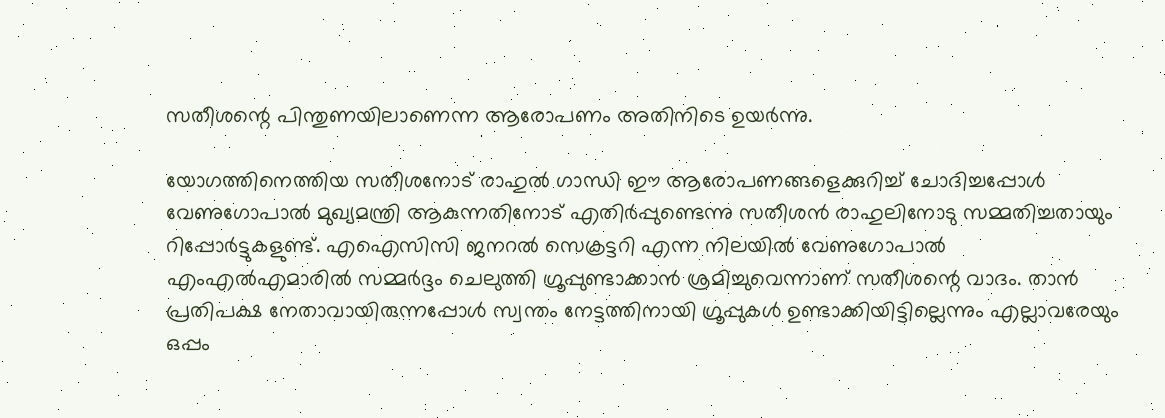സതീശന്റെ പിന്തുണയിലാണെന്ന ആരോപണം അതിനിടെ ഉയര്‍ന്നു.

യോഗത്തിനെത്തിയ സതീശനോട് രാഹുല്‍ ഗാന്ധി ഈ ആരോപണങ്ങളെക്കുറിച്ച് ചോദിച്ചപ്പോള്‍ വേണുഗോപാല്‍ മുഖ്യമന്ത്രി ആകുന്നതിനോട് എതിര്‍പ്പുണ്ടെന്നു സതീശന്‍ രാഹുലിനോടു സമ്മതിച്ചതായും റിപ്പോര്‍ട്ടുകളുണ്ട്. എഐസിസി ജനറല്‍ സെക്രട്ടറി എന്ന നിലയില്‍ വേണുഗോപാല്‍ എംഎല്‍എമാരില്‍ സമ്മര്‍ദ്ദം ചെലുത്തി ഗ്രൂപ്പുണ്ടാക്കാന്‍ ശ്രമിച്ചുവെന്നാണ് സതീശന്റെ വാദം. താന്‍ പ്രതിപക്ഷ നേതാവായിരുന്നപ്പോള്‍ സ്വന്തം നേട്ടത്തിനായി ഗ്രൂപ്പുകള്‍ ഉണ്ടാക്കിയിട്ടില്ലെന്നും എല്ലാവരേയും ഒപ്പം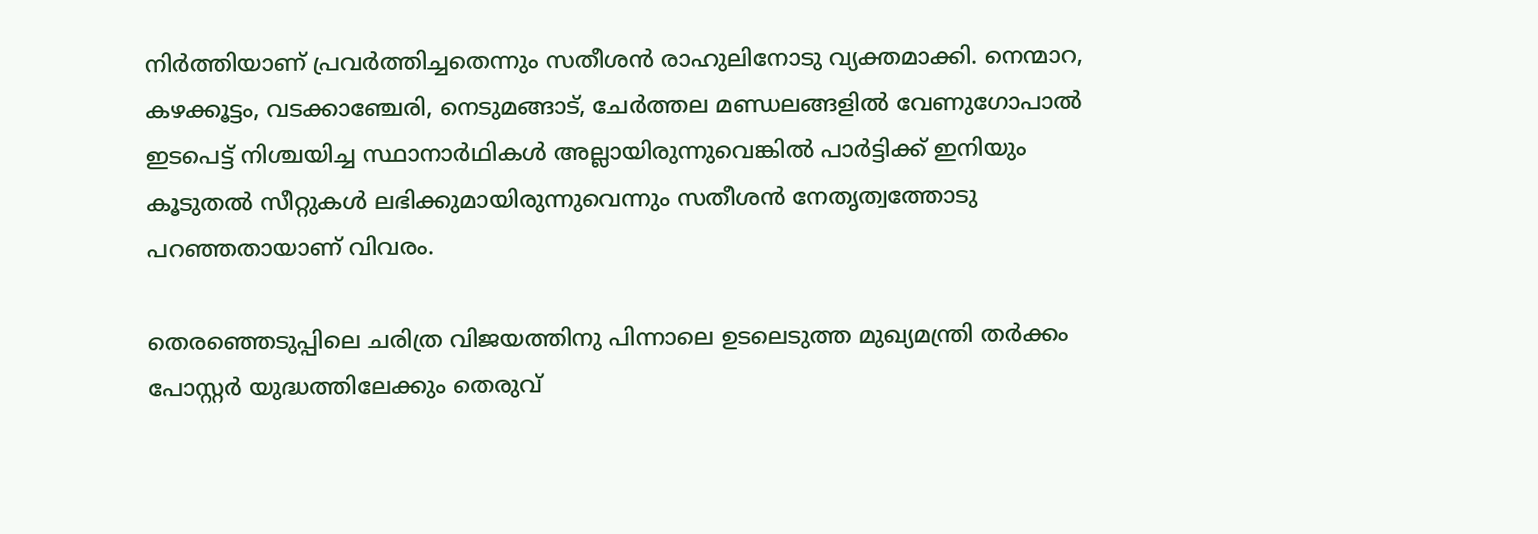നിര്‍ത്തിയാണ് പ്രവര്‍ത്തിച്ചതെന്നും സതീശന്‍ രാഹുലിനോടു വ്യക്തമാക്കി. നെന്മാറ, കഴക്കൂട്ടം, വടക്കാഞ്ചേരി, നെടുമങ്ങാട്, ചേര്‍ത്തല മണ്ഡലങ്ങളില്‍ വേണുഗോപാല്‍ ഇടപെട്ട് നിശ്ചയിച്ച സ്ഥാനാര്‍ഥികള്‍ അല്ലായിരുന്നുവെങ്കില്‍ പാര്‍ട്ടിക്ക് ഇനിയും കൂടുതല്‍ സീറ്റുകള്‍ ലഭിക്കുമായിരുന്നുവെന്നും സതീശന്‍ നേതൃത്വത്തോടു പറഞ്ഞതായാണ് വിവരം.

തെരഞ്ഞെടുപ്പിലെ ചരിത്ര വിജയത്തിനു പിന്നാലെ ഉടലെടുത്ത മുഖ്യമന്ത്രി തര്‍ക്കം പോസ്റ്റര്‍ യുദ്ധത്തിലേക്കും തെരുവ്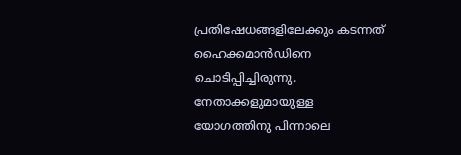പ്രതിഷേധങ്ങളിലേക്കും കടന്നത് ഹൈക്കമാന്‍ഡിനെ ചൊടിപ്പിച്ചിരുന്നു. നേതാക്കളുമായുള്ള യോഗത്തിനു പിന്നാലെ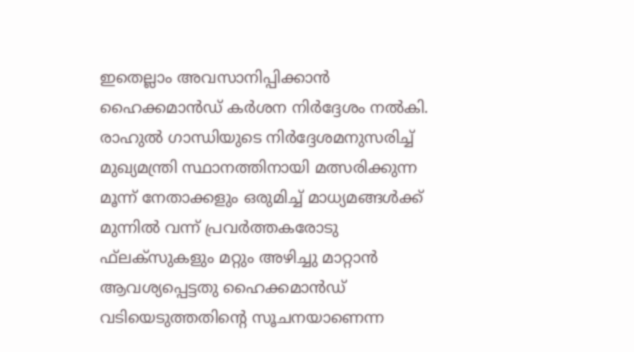ഇതെല്ലാം അവസാനിപ്പിക്കാന്‍ ഹൈക്കമാന്‍ഡ് കര്‍ശന നിര്‍ദ്ദേശം നല്‍കി. രാഹുല്‍ ഗാന്ധിയുടെ നിര്‍ദ്ദേശമനുസരിച്ച് മുഖ്യമന്ത്രി സ്ഥാനത്തിനായി മത്സരിക്കുന്ന മൂന്ന് നേതാക്കളും ഒരുമിച്ച് മാധ്യമങ്ങള്‍ക്ക് മുന്നില്‍ വന്ന് പ്രവര്‍ത്തകരോടു ഫ്‌ലക്‌സുകളും മറ്റും അഴിച്ചു മാറ്റാന്‍ ആവശ്യപ്പെട്ടതു ഹൈക്കമാന്‍ഡ് വടിയെടുത്തതിന്റെ സൂചനയാണെന്ന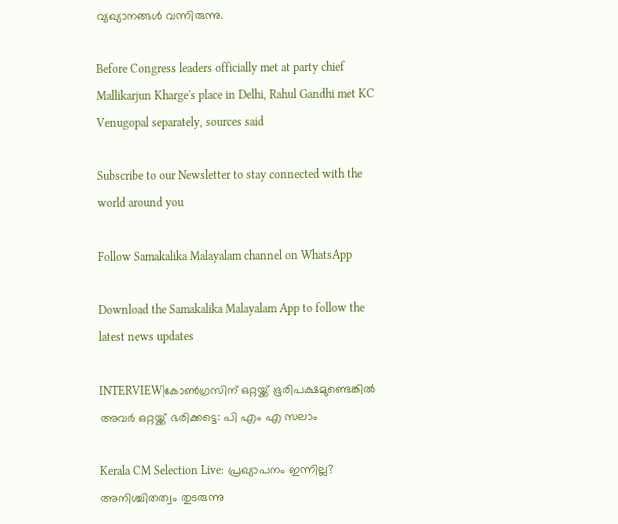വ്യഖ്യാനങ്ങള്‍ വന്നിരുന്നു.

Before Congress leaders officially met at party chief Mallikarjun Kharge's place in Delhi, Rahul Gandhi met KC Venugopal separately, sources said

Subscribe to our Newsletter to stay connected with the world around you

Follow Samakalika Malayalam channel on WhatsApp

Download the Samakalika Malayalam App to follow the latest news updates

INTERVIEW|കോൺഗ്രസിന് ഒറ്റയ്ക്ക് ഭൂരിപക്ഷമുണ്ടെങ്കിൽ അവർ ഒറ്റയ്ക്ക് ഭരിക്കട്ടെ: പി എം എ സലാം

Kerala CM Selection Live: പ്രഖ്യാപനം ഇന്നില്ല? അനിശ്ചിതത്വം തുടരുന്നു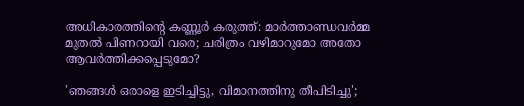അധികാരത്തിന്റെ കണ്ണൂർ കരുത്ത്: മാർത്താണ്ഡവർമ്മ മുതൽ പിണറായി വരെ; ചരിത്രം വഴിമാറുമോ അതോ ആവർത്തിക്കപ്പെടുമോ?

'ഞങ്ങള്‍ ഒരാളെ ഇടിച്ചിട്ടു, വിമാനത്തിനു തീപിടിച്ചു';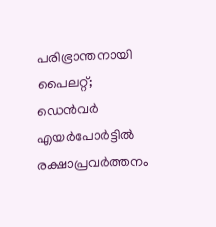പരിഭ്രാന്തനായി പൈലറ്റ്; ഡെന്‍വര്‍ എയര്‍പോര്‍ട്ടില്‍ രക്ഷാപ്രവര്‍ത്തനം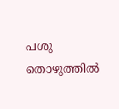പശു തൊഴുത്തില്‍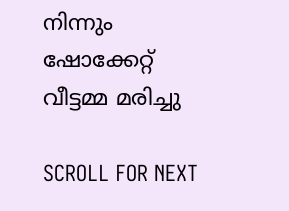നിന്നും ഷോക്കേറ്റ് വീട്ടമ്മ മരിച്ചു

SCROLL FOR NEXT